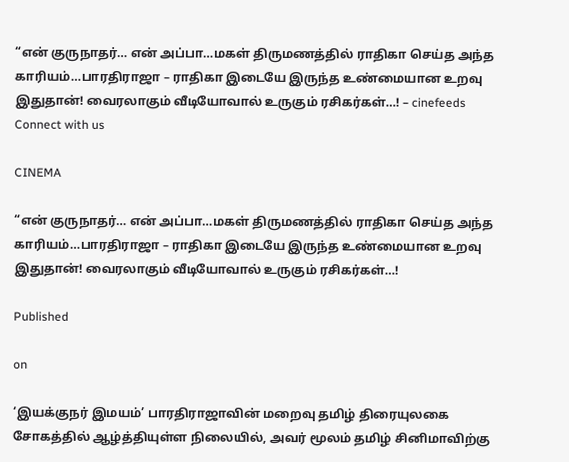“என் குருநாதர்… என் அப்பா…மகள் திருமணத்தில் ராதிகா செய்த அந்த காரியம்…பாரதிராஜா – ராதிகா இடையே இருந்த உண்மையான உறவு இதுதான்! வைரலாகும் வீடியோவால் உருகும் ரசிகர்கள்…! – cinefeeds
Connect with us

CINEMA

“என் குருநாதர்… என் அப்பா…மகள் திருமணத்தில் ராதிகா செய்த அந்த காரியம்…பாரதிராஜா – ராதிகா இடையே இருந்த உண்மையான உறவு இதுதான்! வைரலாகும் வீடியோவால் உருகும் ரசிகர்கள்…!

Published

on

‘இயக்குநர் இமயம்’ பாரதிராஜாவின் மறைவு தமிழ் திரையுலகை சோகத்தில் ஆழ்த்தியுள்ள நிலையில், அவர் மூலம் தமிழ் சினிமாவிற்கு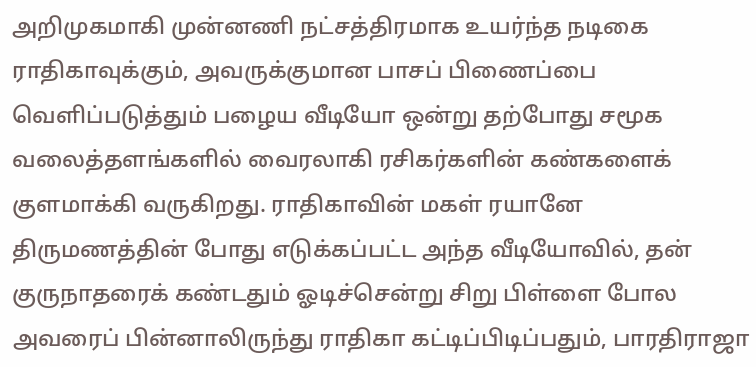அறிமுகமாகி முன்னணி நட்சத்திரமாக உயர்ந்த நடிகை ராதிகாவுக்கும், அவருக்குமான பாசப் பிணைப்பை வெளிப்படுத்தும் பழைய வீடியோ ஒன்று தற்போது சமூக வலைத்தளங்களில் வைரலாகி ரசிகர்களின் கண்களைக் குளமாக்கி வருகிறது. ராதிகாவின் மகள் ரயானே திருமணத்தின் போது எடுக்கப்பட்ட அந்த வீடியோவில், தன் குருநாதரைக் கண்டதும் ஓடிச்சென்று சிறு பிள்ளை போல அவரைப் பின்னாலிருந்து ராதிகா கட்டிப்பிடிப்பதும், பாரதிராஜா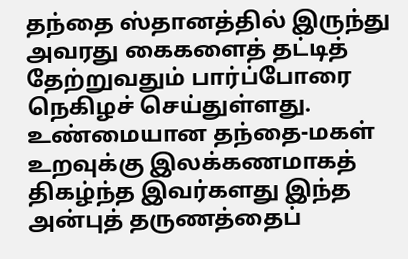தந்தை ஸ்தானத்தில் இருந்து அவரது கைகளைத் தட்டித் தேற்றுவதும் பார்ப்போரை நெகிழச் செய்துள்ளது. உண்மையான தந்தை-மகள் உறவுக்கு இலக்கணமாகத் திகழ்ந்த இவர்களது இந்த அன்புத் தருணத்தைப்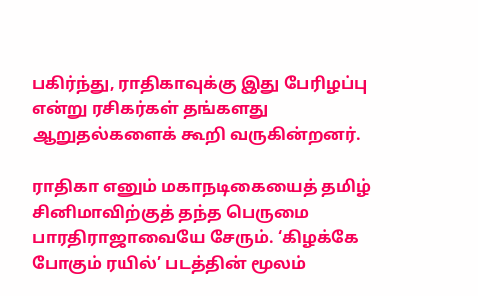பகிர்ந்து, ராதிகாவுக்கு இது பேரிழப்பு என்று ரசிகர்கள் தங்களது ஆறுதல்களைக் கூறி வருகின்றனர்.

ராதிகா எனும் மகாநடிகையைத் தமிழ் சினிமாவிற்குத் தந்த பெருமை பாரதிராஜாவையே சேரும். ‘கிழக்கே போகும் ரயில்’ படத்தின் மூலம்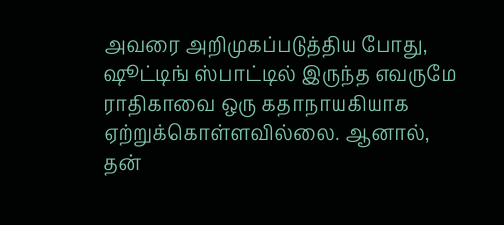அவரை அறிமுகப்படுத்திய போது, ஷூட்டிங் ஸ்பாட்டில் இருந்த எவருமே ராதிகாவை ஒரு கதாநாயகியாக ஏற்றுக்கொள்ளவில்லை. ஆனால், தன்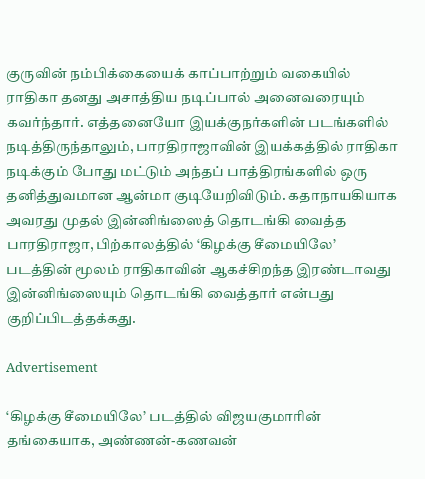குருவின் நம்பிக்கையைக் காப்பாற்றும் வகையில் ராதிகா தனது அசாத்திய நடிப்பால் அனைவரையும் கவர்ந்தார். எத்தனையோ இயக்குநர்களின் படங்களில் நடித்திருந்தாலும், பாரதிராஜாவின் இயக்கத்தில் ராதிகா நடிக்கும் போது மட்டும் அந்தப் பாத்திரங்களில் ஒரு தனித்துவமான ஆன்மா குடியேறிவிடும். கதாநாயகியாக அவரது முதல் இன்னிங்ஸைத் தொடங்கி வைத்த பாரதிராஜா, பிற்காலத்தில் ‘கிழக்கு சீமையிலே’ படத்தின் மூலம் ராதிகாவின் ஆகச்சிறந்த இரண்டாவது இன்னிங்ஸையும் தொடங்கி வைத்தார் என்பது குறிப்பிடத்தக்கது.

Advertisement

‘கிழக்கு சீமையிலே’ படத்தில் விஜயகுமாரின் தங்கையாக, அண்ணன்-கணவன்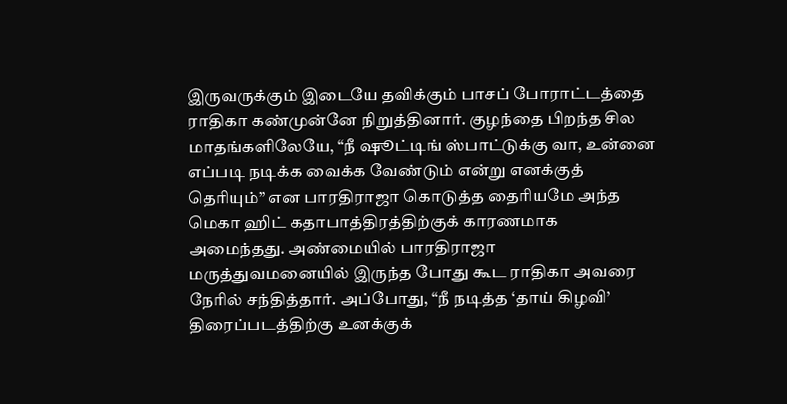இருவருக்கும் இடையே தவிக்கும் பாசப் போராட்டத்தை ராதிகா கண்முன்னே நிறுத்தினார். குழந்தை பிறந்த சில மாதங்களிலேயே, “நீ ஷூட்டிங் ஸ்பாட்டுக்கு வா, உன்னை எப்படி நடிக்க வைக்க வேண்டும் என்று எனக்குத் தெரியும்” என பாரதிராஜா கொடுத்த தைரியமே அந்த மெகா ஹிட் கதாபாத்திரத்திற்குக் காரணமாக அமைந்தது. அண்மையில் பாரதிராஜா மருத்துவமனையில் இருந்த போது கூட ராதிகா அவரை நேரில் சந்தித்தார். அப்போது, “நீ நடித்த ‘தாய் கிழவி’ திரைப்படத்திற்கு உனக்குக்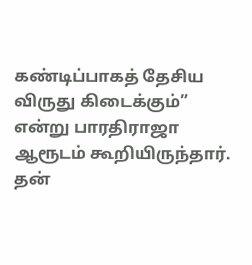கண்டிப்பாகத் தேசிய விருது கிடைக்கும்” என்று பாரதிராஜா ஆரூடம் கூறியிருந்தார். தன்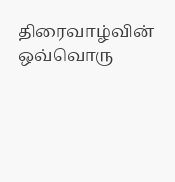திரைவாழ்வின் ஒவ்வொரு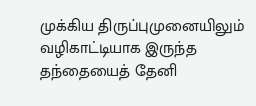முக்கிய திருப்புமுனையிலும் வழிகாட்டியாக இருந்த தந்தையைத் தேனி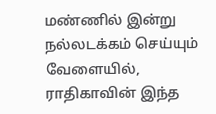மண்ணில் இன்று நல்லடக்கம் செய்யும் வேளையில், ராதிகாவின் இந்த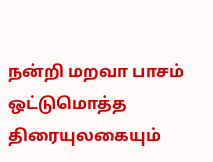நன்றி மறவா பாசம் ஒட்டுமொத்த திரையுலகையும்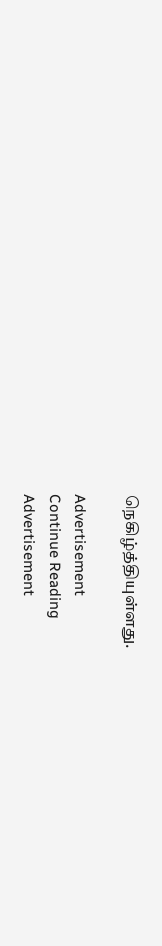நெகிழ்த்தியுள்ளது.

Advertisement
Continue Reading
Advertisement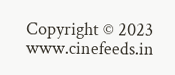Copyright © 2023 www.cinefeeds.in